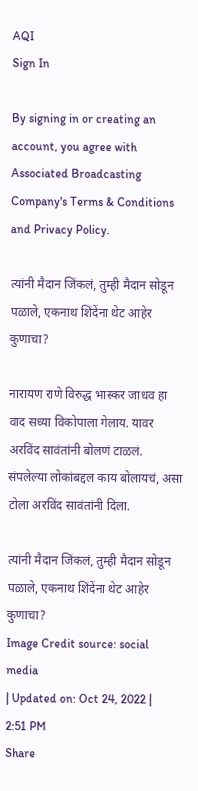AQI
Sign In

By signing in or creating an account, you agree with Associated Broadcasting Company's Terms & Conditions and Privacy Policy.

त्यांनी मैदान जिंकलं, तुम्ही मैदान सोडून पळाले, एकनाथ शिंदेंना थेट आहेर कुणाचा?

नारायण राणे विरुद्ध भास्कर जाधव हा वाद सध्या विकोपाला गेलाय. यावर अरविंद सावंतांनी बोलणं टाळलं. संपलेल्या लोकांबद्दल काय बोलायचं, असा टोला अरविंद सावंतांनी दिला.

त्यांनी मैदान जिंकलं, तुम्ही मैदान सोडून पळाले, एकनाथ शिंदेंना थेट आहेर कुणाचा?
Image Credit source: social media
| Updated on: Oct 24, 2022 | 2:51 PM
Share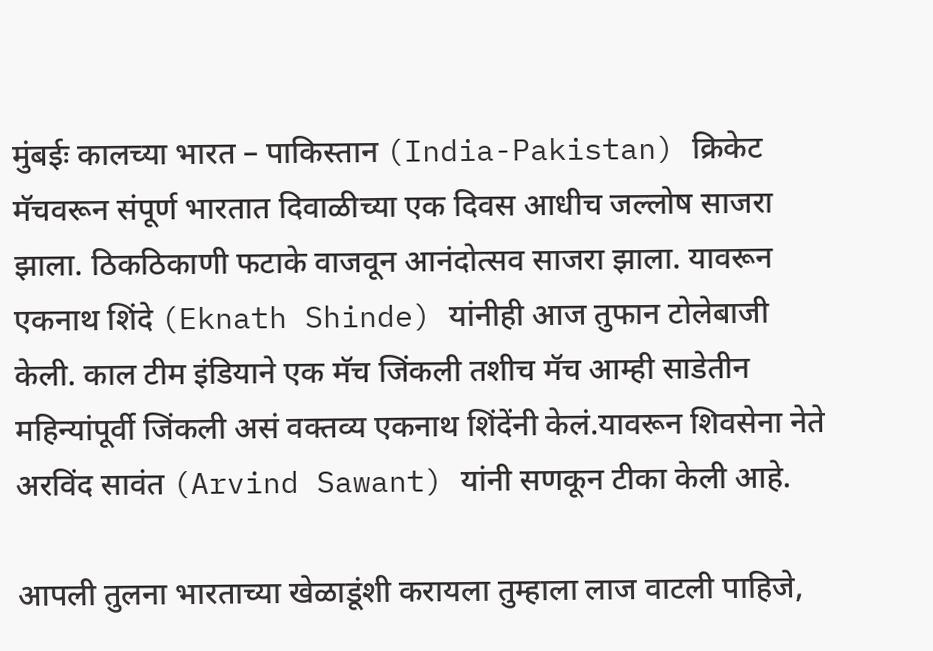मुंबईः कालच्या भारत – पाकिस्तान (India-Pakistan) क्रिकेट मॅचवरून संपूर्ण भारतात दिवाळीच्या एक दिवस आधीच जल्लोष साजरा झाला. ठिकठिकाणी फटाके वाजवून आनंदोत्सव साजरा झाला. यावरून एकनाथ शिंदे (Eknath Shinde) यांनीही आज तुफान टोलेबाजी केली. काल टीम इंडियाने एक मॅच जिंकली तशीच मॅच आम्ही साडेतीन महिन्यांपूर्वी जिंकली असं वक्तव्य एकनाथ शिंदेंनी केलं.यावरून शिवसेना नेते अरविंद सावंत (Arvind Sawant) यांनी सणकून टीका केली आहे.

आपली तुलना भारताच्या खेळाडूंशी करायला तुम्हाला लाज वाटली पाहिजे,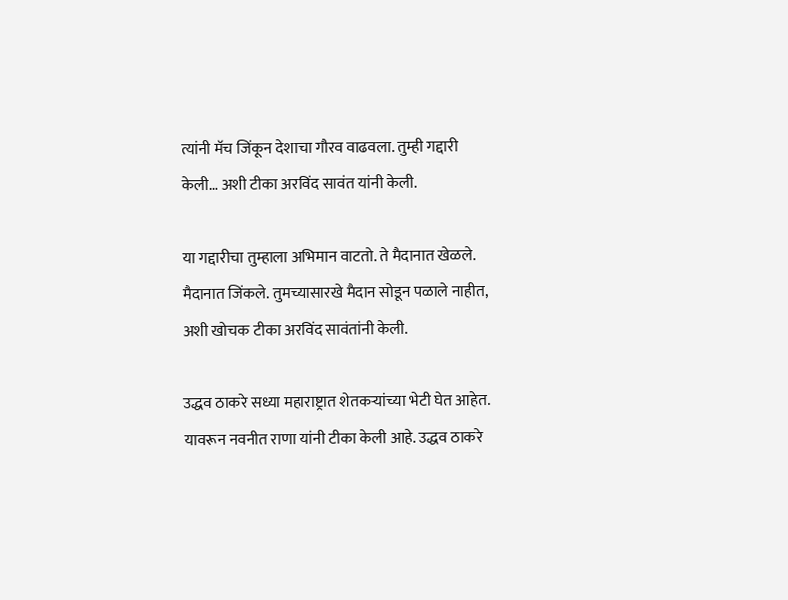त्यांनी मॅच जिंकून देशाचा गौरव वाढवला. तुम्ही गद्दारी केली… अशी टीका अरविंद सावंत यांनी केली.

या गद्दारीचा तुम्हाला अभिमान वाटतो. ते मैदानात खेळले. मैदानात जिंकले. तुमच्यासारखे मैदान सोडून पळाले नाहीत, अशी खोचक टीका अरविंद सावंतांनी केली.

उद्धव ठाकरे सध्या महाराष्ट्रात शेतकऱ्यांच्या भेटी घेत आहेत. यावरून नवनीत राणा यांनी टीका केली आहे. उद्धव ठाकरे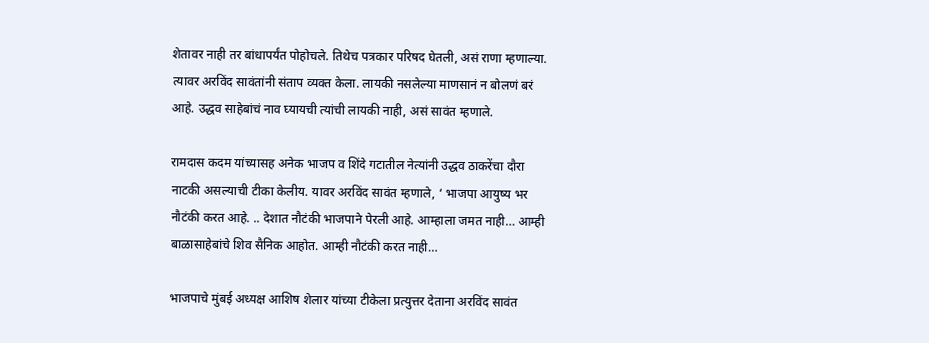शेतावर नाही तर बांधापर्यंत पोहोचले. तिथेच पत्रकार परिषद घेतली, असं राणा म्हणाल्या. त्यावर अरविंद सावंतांनी संताप व्यक्त केला. लायकी नसलेल्या माणसानं न बोलणं बरं आहे. उद्धव साहेबांचं नाव घ्यायची त्यांची लायकी नाही, असं सावंत म्हणाले.

रामदास कदम यांच्यासह अनेक भाजप व शिंदे गटातील नेत्यांनी उद्धव ठाकरेंचा दौरा नाटकी असल्याची टीका केलीय. यावर अरविंद सावंत म्हणाले, ‘ भाजपा आयुष्य भर नौटंकी करत आहे. .. देशात नौटंकी भाजपाने पेरली आहे. आम्हाला जमत नाही… आम्ही बाळासाहेबांचे शिव सैनिक आहोत. आम्ही नौटंकी करत नाही…

भाजपाचे मुंबई अध्यक्ष आशिष शेलार यांच्या टीकेला प्रत्युत्तर देताना अरविंद सावंत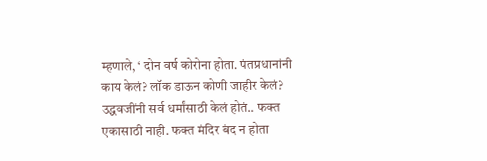म्हणाले, ‘ दोन वर्ष कोरोना होता. पंतप्रधानांनी काय केलं? लॉक डाऊन कोणी जाहीर केलं? उद्धवजींनी सर्व धर्मांसाठी केलं होतं.. फक्त एकासाठी नाही. फक्त मंदिर बंद न होता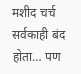मशीद चर्च सर्वकाही बंद होता… पण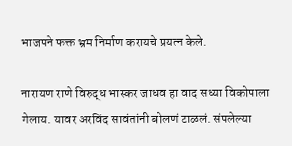भाजपने फक्त भ्रम निर्माण करायचे प्रयत्न केले.

नारायण राणे विरुद्ध भास्कर जाधव हा वाद सध्या विकोपाला गेलाय. यावर अरविंद सावंतांनी बोलणं टाळलं. संपलेल्या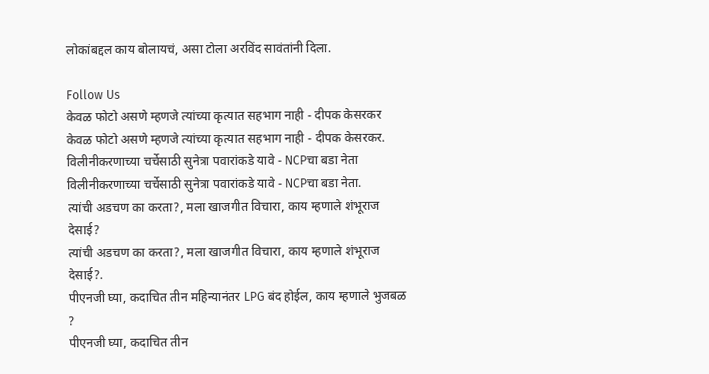लोकांबद्दल काय बोलायचं, असा टोला अरविंद सावंतांनी दिला.

Follow Us
केवळ फोटो असणे म्हणजे त्यांच्या कृत्यात सहभाग नाही - दीपक केसरकर
केवळ फोटो असणे म्हणजे त्यांच्या कृत्यात सहभाग नाही - दीपक केसरकर.
विलीनीकरणाच्या चर्चेसाठी सुनेत्रा पवारांकडे यावे - NCPचा बडा नेता
विलीनीकरणाच्या चर्चेसाठी सुनेत्रा पवारांकडे यावे - NCPचा बडा नेता.
त्यांची अडचण का करता?, मला खाजगीत विचारा, काय म्हणाले शंभूराज देसाई?
त्यांची अडचण का करता?, मला खाजगीत विचारा, काय म्हणाले शंभूराज देसाई?.
पीएनजी घ्या, कदाचित तीन महिन्यानंतर LPG बंद होईल, काय म्हणाले भुजबळ ?
पीएनजी घ्या, कदाचित तीन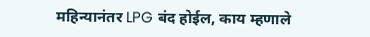महिन्यानंतर LPG बंद होईल, काय म्हणाले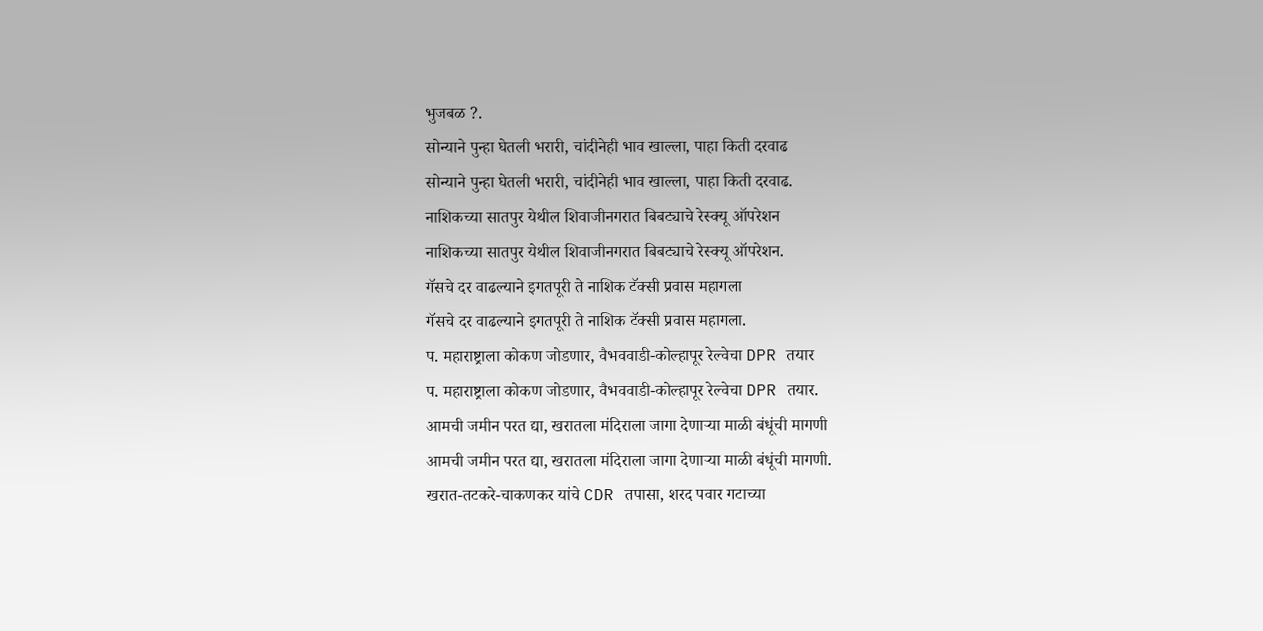भुजबळ ?.
सोन्याने पुन्हा घेतली भरारी, चांदीनेही भाव खाल्ला, पाहा किती दरवाढ
सोन्याने पुन्हा घेतली भरारी, चांदीनेही भाव खाल्ला, पाहा किती दरवाढ.
नाशिकच्या सातपुर येथील शिवाजीनगरात बिबट्याचे रेस्क्यू ऑपरेशन
नाशिकच्या सातपुर येथील शिवाजीनगरात बिबट्याचे रेस्क्यू ऑपरेशन.
गॅसचे दर वाढल्याने इगतपूरी ते नाशिक टॅक्सी प्रवास महागला
गॅसचे दर वाढल्याने इगतपूरी ते नाशिक टॅक्सी प्रवास महागला.
प. महाराष्ट्राला कोकण जोडणार, वैभववाडी-कोल्हापूर रेल्वेचा DPR तयार
प. महाराष्ट्राला कोकण जोडणार, वैभववाडी-कोल्हापूर रेल्वेचा DPR तयार.
आमची जमीन परत द्या, खरातला मंदिराला जागा देणाऱ्या माळी बंधूंची मागणी
आमची जमीन परत द्या, खरातला मंदिराला जागा देणाऱ्या माळी बंधूंची मागणी.
खरात-तटकरे-चाकणकर यांचे CDR तपासा, शरद पवार गटाच्या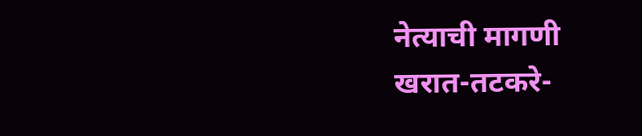नेत्याची मागणी
खरात-तटकरे-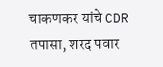चाकणकर यांचे CDR तपासा, शरद पवार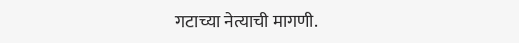गटाच्या नेत्याची मागणी.